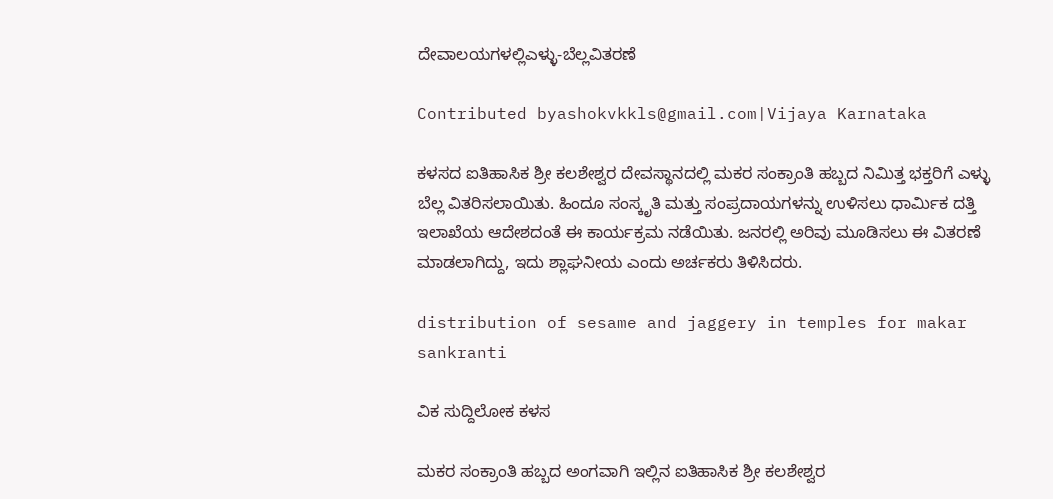ದೇವಾಲಯಗಳಲ್ಲಿಎಳ್ಳು-ಬೆಲ್ಲವಿತರಣೆ

Contributed byashokvkkls@gmail.com|Vijaya Karnataka

ಕಳಸದ ಐತಿಹಾಸಿಕ ಶ್ರೀ ಕಲಶೇಶ್ವರ ದೇವಸ್ಥಾನದಲ್ಲಿ ಮಕರ ಸಂಕ್ರಾಂತಿ ಹಬ್ಬದ ನಿಮಿತ್ತ ಭಕ್ತರಿಗೆ ಎಳ್ಳು ಬೆಲ್ಲ ವಿತರಿಸಲಾಯಿತು. ಹಿಂದೂ ಸಂಸ್ಕೃತಿ ಮತ್ತು ಸಂಪ್ರದಾಯಗಳನ್ನು ಉಳಿಸಲು ಧಾರ್ಮಿಕ ದತ್ತಿ ಇಲಾಖೆಯ ಆದೇಶದಂತೆ ಈ ಕಾರ್ಯಕ್ರಮ ನಡೆಯಿತು. ಜನರಲ್ಲಿ ಅರಿವು ಮೂಡಿಸಲು ಈ ವಿತರಣೆ ಮಾಡಲಾಗಿದ್ದು, ಇದು ಶ್ಲಾಘನೀಯ ಎಂದು ಅರ್ಚಕರು ತಿಳಿಸಿದರು.

distribution of sesame and jaggery in temples for makar sankranti

ವಿಕ ಸುದ್ದಿಲೋಕ ಕಳಸ

ಮಕರ ಸಂಕ್ರಾಂತಿ ಹಬ್ಬದ ಅಂಗವಾಗಿ ಇಲ್ಲಿನ ಐತಿಹಾಸಿಕ ಶ್ರೀ ಕಲಶೇಶ್ವರ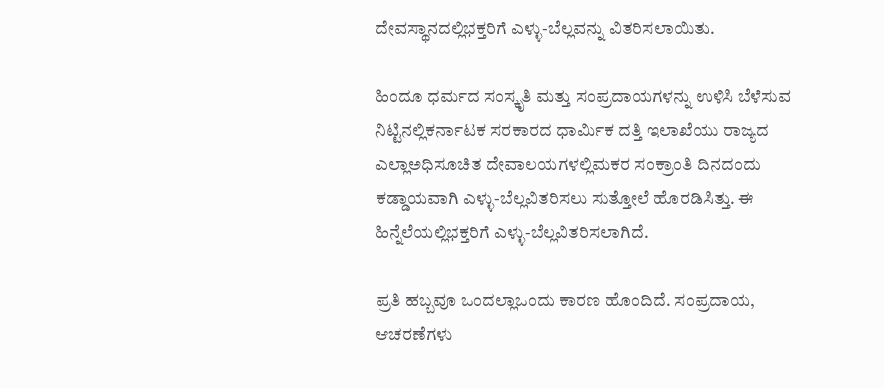ದೇವಸ್ಥಾನದಲ್ಲಿಭಕ್ತರಿಗೆ ಎಳ್ಳು-ಬೆಲ್ಲವನ್ನು ವಿತರಿಸಲಾಯಿತು.

ಹಿಂದೂ ಧರ್ಮದ ಸಂಸ್ಕೃತಿ ಮತ್ತು ಸಂಪ್ರದಾಯಗಳನ್ನು ಉಳಿಸಿ ಬೆಳೆಸುವ ನಿಟ್ಟಿನಲ್ಲಿಕರ್ನಾಟಕ ಸರಕಾರದ ಧಾರ್ಮಿಕ ದತ್ತಿ ಇಲಾಖೆಯು ರಾಜ್ಯದ ಎಲ್ಲಾಅಧಿಸೂಚಿತ ದೇವಾಲಯಗಳಲ್ಲಿಮಕರ ಸಂಕ್ರಾಂತಿ ದಿನದಂದು ಕಡ್ಡಾಯವಾಗಿ ಎಳ್ಳು-ಬೆಲ್ಲವಿತರಿಸಲು ಸುತ್ತೋಲೆ ಹೊರಡಿಸಿತ್ತು. ಈ ಹಿನ್ನೆಲೆಯಲ್ಲಿಭಕ್ತರಿಗೆ ಎಳ್ಳು-ಬೆಲ್ಲವಿತರಿಸಲಾಗಿದೆ.

ಪ್ರತಿ ಹಬ್ಬವೂ ಒಂದಲ್ಲಾಒಂದು ಕಾರಣ ಹೊಂದಿದೆ. ಸಂಪ್ರದಾಯ, ಆಚರಣೆಗಳು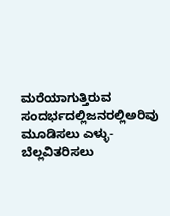ಮರೆಯಾಗುತ್ತಿರುವ ಸಂದರ್ಭದಲ್ಲಿಜನರಲ್ಲಿಅರಿವು ಮೂಡಿಸಲು ಎಳ್ಳು-ಬೆಲ್ಲವಿತರಿಸಲು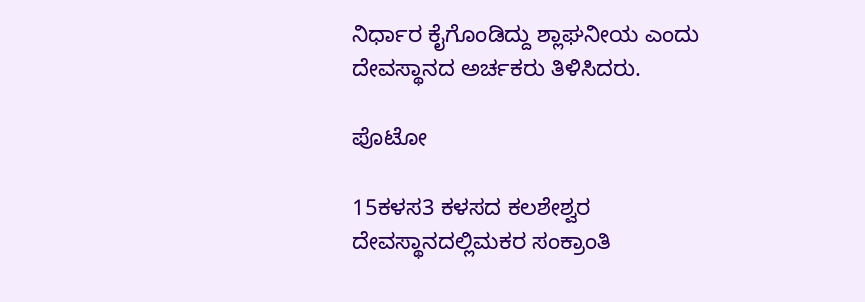ನಿರ್ಧಾರ ಕೈಗೊಂಡಿದ್ದು ಶ್ಲಾಘನೀಯ ಎಂದು ದೇವಸ್ಥಾನದ ಅರ್ಚಕರು ತಿಳಿಸಿದರು.

ಪೊಟೋ

15ಕಳಸ3 ಕಳಸದ ಕಲಶೇಶ್ವರ ದೇವಸ್ಥಾನದಲ್ಲಿಮಕರ ಸಂಕ್ರಾಂತಿ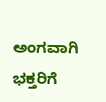ಅಂಗವಾಗಿ ಭಕ್ತರಿಗೆ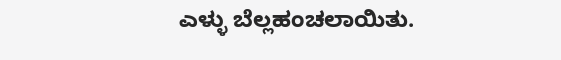ಎಳ್ಳು ಬೆಲ್ಲಹಂಚಲಾಯಿತು.